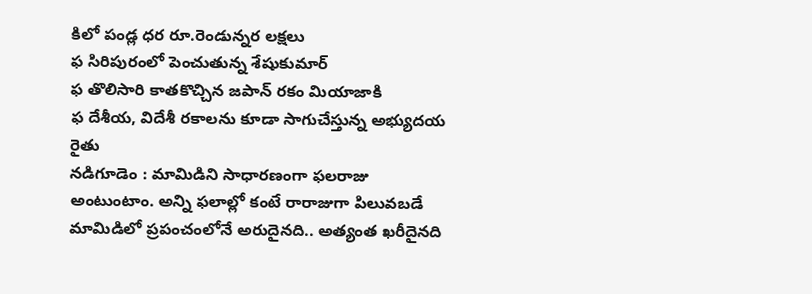కిలో పండ్ల ధర రూ.రెండున్నర లక్షలు
ఫ సిరిపురంలో పెంచుతున్న శేషుకుమార్
ఫ తొలిసారి కాతకొచ్చిన జపాన్ రకం మియాజాకి
ఫ దేశీయ, విదేశీ రకాలను కూడా సాగుచేస్తున్న అభ్యుదయ రైతు
నడిగూడెం : మామిడిని సాధారణంగా ఫలరాజు అంటుంటాం. అన్ని ఫలాల్లో కంటే రారాజుగా పిలువబడే మామిడిలో ప్రపంచంలోనే అరుదైనది.. అత్యంత ఖరీదైనది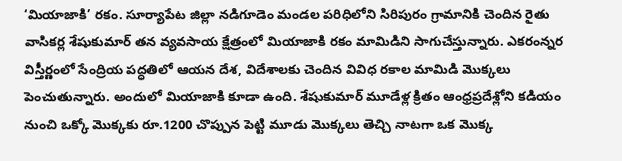‘మియాజాకి’ రకం. సూర్యాపేట జిల్లా నడిగూడెం మండల పరిధిలోని సిరిపురం గ్రామానికి చెందిన రైతు వాసికర్ల శేషుకుమార్ తన వ్యవసాయ క్షేత్రంలో మియాజాకి రకం మామిడిని సాగుచేస్తున్నారు. ఎకరంన్నర విస్తీర్ణంలో సేంద్రియ పద్ధతిలో ఆయన దేశ, విదేశాలకు చెందిన వివిధ రకాల మామిడి మొక్కలు పెంచుతున్నారు. అందులో మియాజాకి కూడా ఉంది. శేషుకుమార్ మూడేళ్ల క్రితం ఆంధ్రప్రదేశ్లోని కడియం నుంచి ఒక్కో మొక్కకు రూ.1200 చొప్పున పెట్టి మూడు మొక్కలు తెచ్చి నాటగా ఒక మొక్క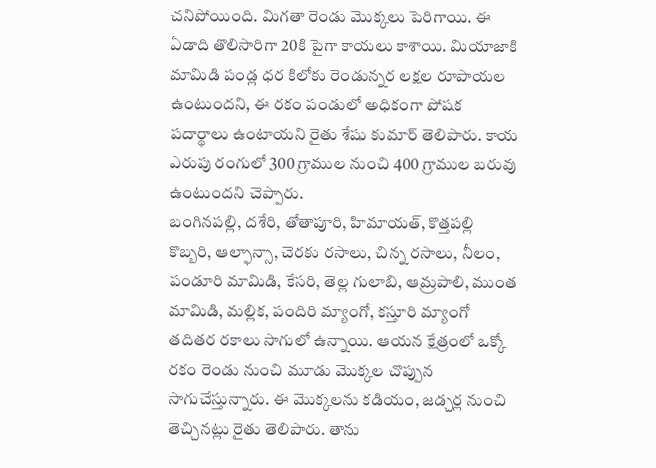చనిపోయింది. మిగతా రెండు మొక్కలు పెరిగాయి. ఈ ఏడాది తొలిసారిగా 20కి పైగా కాయలు కాశాయి. మియాజాకి మామిడి పండ్ల ధర కిలోకు రెండున్నర లక్షల రూపాయల ఉంటుందని, ఈ రకం పండులో అధికంగా పోషక పదార్థాలు ఉంటాయని రైతు శేషు కుమార్ తెలిపారు. కాయ ఎరుపు రంగులో 300 గ్రాముల నుంచి 400 గ్రాముల బరువు ఉంటుందని చెప్పారు.
బంగినపల్లి, దశేరి, తోతాపూరి, హిమాయత్, కొత్తపల్లి కొబ్బరి, ఆల్ఫాన్సా, చెరకు రసాలు, చిన్న రసాలు, నీలం, పండూరి మామిడి, కేసరి, తెల్ల గులాబి, ఆమ్రపాలి, ముంత మామిడి, మల్లిక, పందిరి మ్యాంగో, కస్తూరి మ్యాంగో తదితర రకాలు సాగులో ఉన్నాయి. ఆయన క్షేత్రంలో ఒక్కో రకం రెండు నుంచి మూడు మొక్కల చొప్పున సాగుచేస్తున్నారు. ఈ మొక్కలను కడియం, జడ్చర్ల నుంచి తెచ్చినట్లు రైతు తెలిపారు. తాను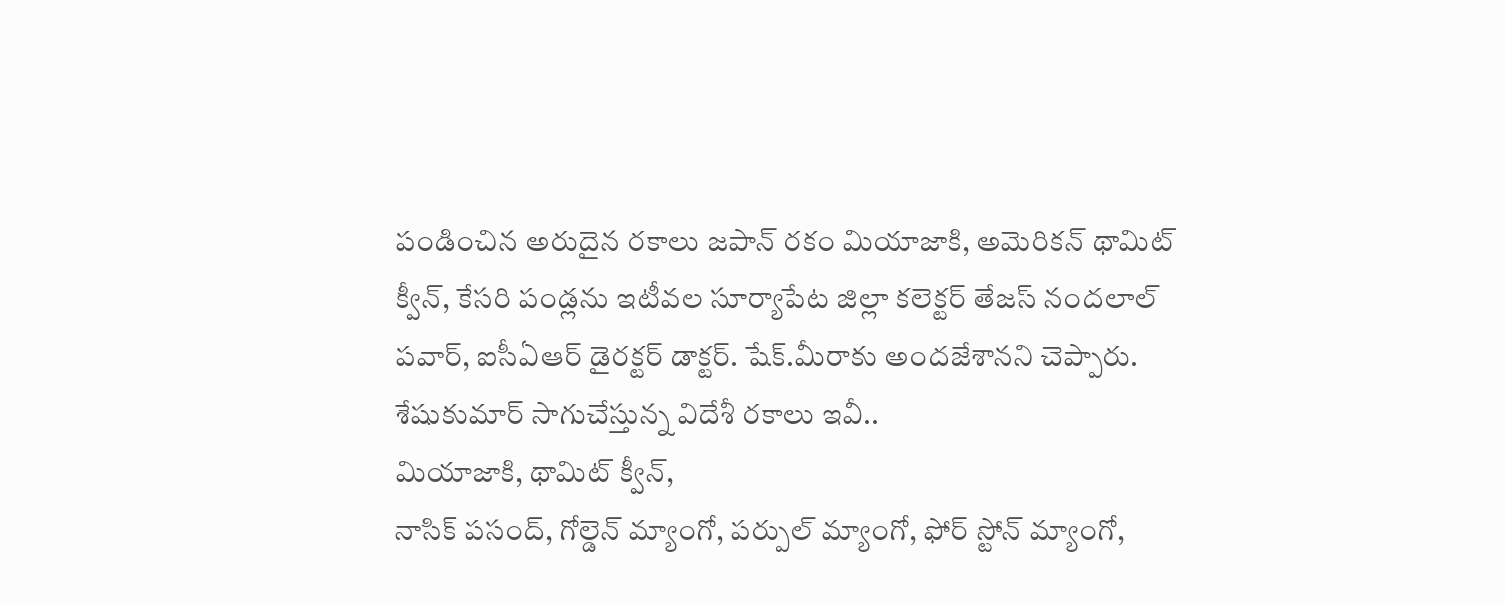పండించిన అరుదైన రకాలు జపాన్ రకం మియాజాకి, అమెరికన్ థామిట్ క్వీన్, కేసరి పండ్లను ఇటీవల సూర్యాపేట జిల్లా కలెక్టర్ తేజస్ నందలాల్ పవార్, ఐసీఏఆర్ డైరక్టర్ డాక్టర్. షేక్.మీరాకు అందజేశానని చెప్పారు.
శేషుకుమార్ సాగుచేస్తున్న విదేశీ రకాలు ఇవీ..
మియాజాకి, థామిట్ క్వీన్,
నాసిక్ పసంద్, గోల్డెన్ మ్యాంగో, పర్పుల్ మ్యాంగో, ఫోర్ స్టోన్ మ్యాంగో,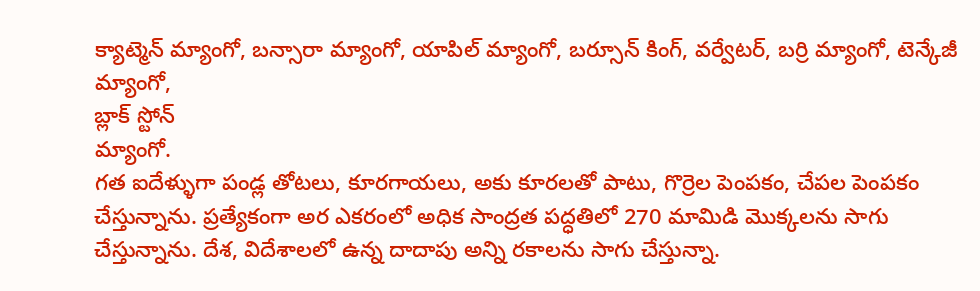క్యాట్మెన్ మ్యాంగో, బన్సారా మ్యాంగో, యాపిల్ మ్యాంగో, బర్సూన్ కింగ్, వర్వేటర్, బర్రి మ్యాంగో, టెన్కేజీ మ్యాంగో,
బ్లాక్ స్టోన్
మ్యాంగో.
గత ఐదేళ్ళుగా పండ్ల తోటలు, కూరగాయలు, అకు కూరలతో పాటు, గొర్రెల పెంపకం, చేపల పెంపకం చేస్తున్నాను. ప్రత్యేకంగా అర ఎకరంలో అధిక సాంద్రత పద్ధతిలో 270 మామిడి మొక్కలను సాగు చేస్తున్నాను. దేశ, విదేశాలలో ఉన్న దాదాపు అన్ని రకాలను సాగు చేస్తున్నా.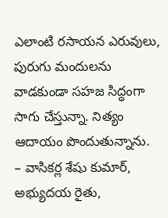ఎలాంటి రసాయన ఎరువులు, పురుగు మందులను వాడకుండా సహజ సిద్ధంగా సాగు చేస్తున్నా. నిత్యం ఆదాయం పొందుతున్నాను.
– వాసికర్ల శేషు కుమార్, అభ్యుదయ రైతు,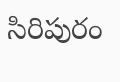సిరిపురం